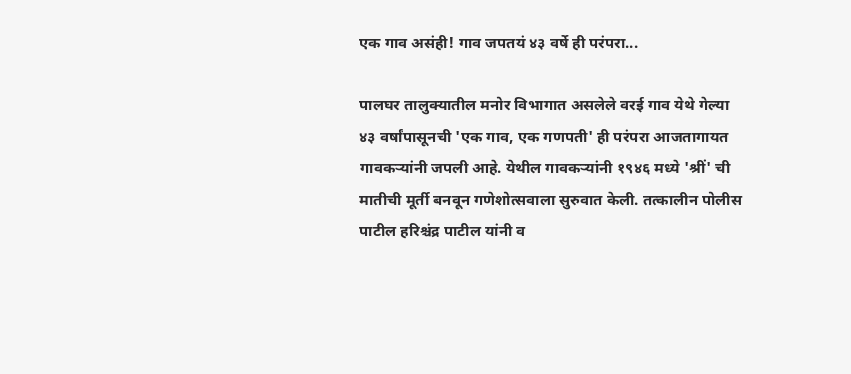एक गाव असंही! गाव जपतयं ४३ वर्षे ही परंपरा...

पालघर तालुक्यातील मनोर विभागात असलेले वरई गाव येथे गेल्या ४३ वर्षांपासूनची 'एक गाव, एक गणपती' ही परंपरा आजतागायत गावकऱ्यांनी जपली आहे. येथील गावकऱ्यांनी १९४६ मध्ये 'श्रीं' ची मातीची मूर्ती बनवून गणेशोत्सवाला सुरुवात केली. तत्कालीन पोलीस पाटील हरिश्चंद्र पाटील यांनी व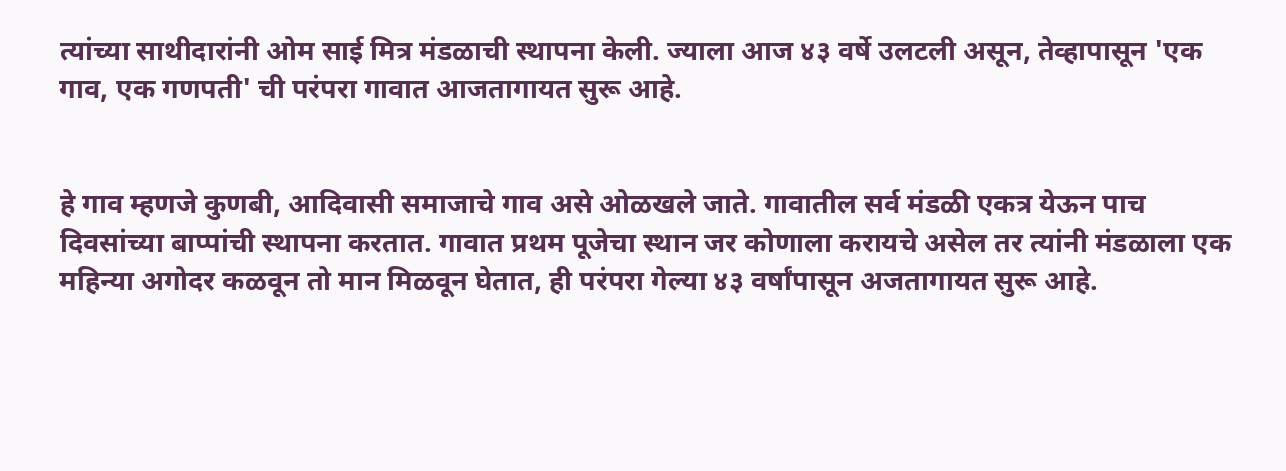त्यांच्या साथीदारांनी ओम साई मित्र मंडळाची स्थापना केली. ज्याला आज ४३ वर्षे उलटली असून, तेव्हापासून 'एक गाव, एक गणपती' ची परंपरा गावात आजतागायत सुरू आहे.


हे गाव म्हणजे कुणबी, आदिवासी समाजाचे गाव असे ओळखले जाते. गावातील सर्व मंडळी एकत्र येऊन पाच दिवसांच्या बाप्पांची स्थापना करतात. गावात प्रथम पूजेचा स्थान जर कोणाला करायचे असेल तर त्यांनी मंडळाला एक महिन्या अगोदर कळवून तो मान मिळवून घेतात, ही परंपरा गेल्या ४३ वर्षांपासून अजतागायत सुरू आहे.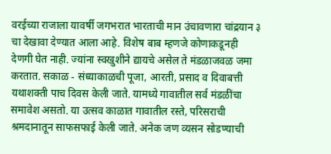वरईच्या राजाला यावर्षी जगभरात भारताची मान उंचावणारा चांद्रयान ३ चा देखावा देण्यात आला आहे. विशेष बाब म्हणजे कोणाकडूनही देणगी घेत नाही. ज्यांना स्वखुशीने द्यायचे असेल ते मंडळाजवळ जमा करतात. सकाळ - संध्याकाळची पूजा, आरती, प्रसाद व दिवाबत्ती यथाशक्ती पाच दिवस केली जाते. यामध्ये गावातील सर्व मंडळींचा समावेश असतो. या उत्सव काळात गावातील रस्ते, परिसराची श्रमदानातून साफसफाई केली जाते. अनेक जण व्यसन सोडण्याची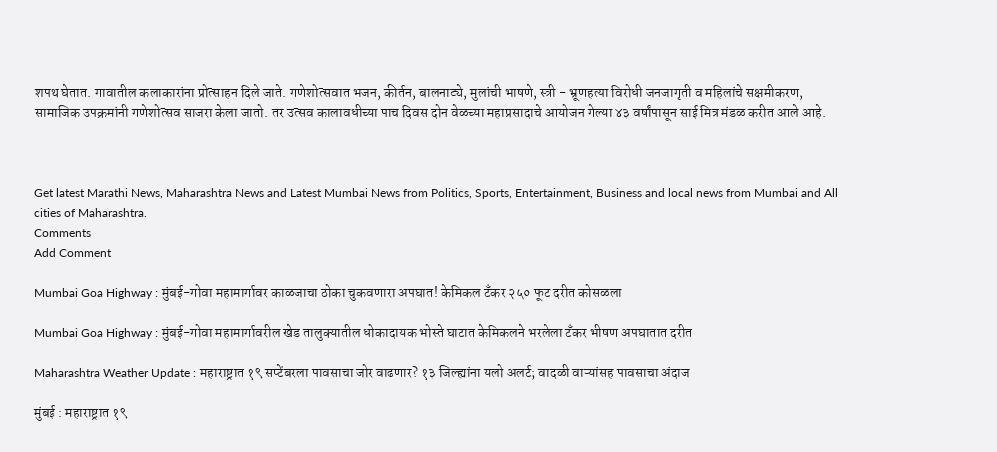शपथ घेतात. गावातील कलाकारांना प्रोत्साहन दिले जाते. गणेशोत्सवात भजन, कीर्तन, बालनाट्ये, मुलांची भाषणे, स्त्री - भ्रूणहत्या विरोधी जनजागृती व महिलांचे सक्षमीकरण, सामाजिक उपक्रमांनी गणेशोत्सव साजरा केला जातो. तर उत्सव कालावधीच्या पाच दिवस दोन वेळच्या महाप्रसादाचे आयोजन गेल्या ४३ वर्षांपासून साई मित्र मंडळ करीत आले आहे.



Get latest Marathi News, Maharashtra News and Latest Mumbai News from Politics, Sports, Entertainment, Business and local news from Mumbai and All cities of Maharashtra.
Comments
Add Comment

Mumbai Goa Highway : मुंबई-गोवा महामार्गावर काळजाचा ठोका चुकवणारा अपघात! केमिकल टँकर २५० फूट दरीत कोसळला

Mumbai Goa Highway : मुंबई-गोवा महामार्गावरील खेड तालुक्यातील धोकादायक भोस्ते घाटात केमिकलने भरलेला टँकर भीषण अपघातात दरीत

Maharashtra Weather Update : महाराष्ट्रात १९ सप्टेंबरला पावसाचा जोर वाढणार? १३ जिल्ह्यांना यलो अलर्ट; वादळी वाऱ्यांसह पावसाचा अंदाज

मुंबई : महाराष्ट्रात १९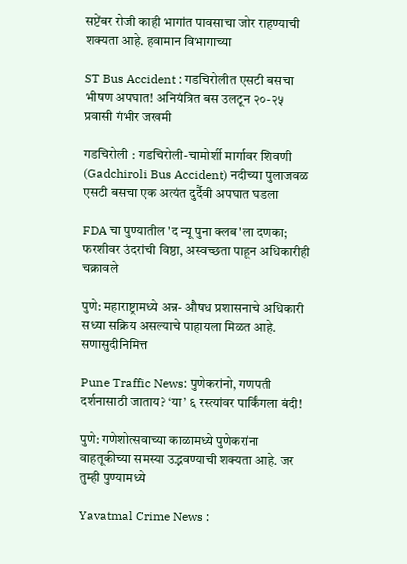सप्टेंबर रोजी काही भागांत पावसाचा जोर राहण्याची शक्यता आहे. हवामान विभागाच्या

ST Bus Accident : गडचिरोलीत एसटी बसचा भीषण अपघात! अनियंत्रित बस उलटून २०-२५ प्रवासी गंभीर जखमी

गडचिरोली : गडचिरोली-चामोर्शी मार्गावर शिवणी (Gadchiroli Bus Accident) नदीच्या पुलाजवळ एसटी बसचा एक अत्यंत दुर्दैवी अपघात घडला

FDA चा पुण्यातील 'द न्यू पुना क्लब'ला दणका; फरशीवर उंदरांची विष्ठा, अस्वच्छता पाहून अधिकारीही चक्रावले

पुणे: महाराष्ट्रामध्ये अन्न- औषध प्रशासनाचे अधिकारी सध्या सक्रिय असल्याचे पाहायला मिळत आहे. सणासुदीनिमित्त

Pune Traffic News: पुणेकरांनो, गणपती दर्शनासाठी जाताय? ‘या’ ६ रस्त्यांवर पार्किंगला बंदी!

पुणे: गणेशोत्सवाच्या काळामध्ये पुणेकरांना वाहतूकीच्या समस्या उद्भवण्याची शक्यता आहे. जर तुम्ही पुण्यामध्ये

Yavatmal Crime News :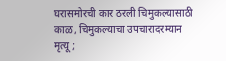घरासमोरची कार ठरली चिमुकल्यासाठी काळ, चिमुकल्याचा उपचारादरम्यान मृत्यू ;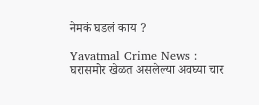नेमकं घडलं काय ?

Yavatmal Crime News : घरासमोर खेळत असलेल्या अवघ्या चार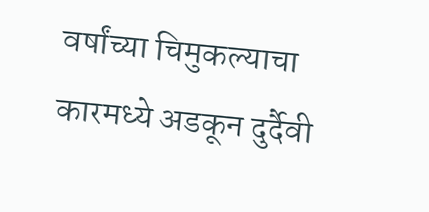वर्षांच्या चिमुकल्याचा कारमध्ये अडकून दुर्दैवी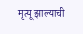मृत्यू झाल्याची